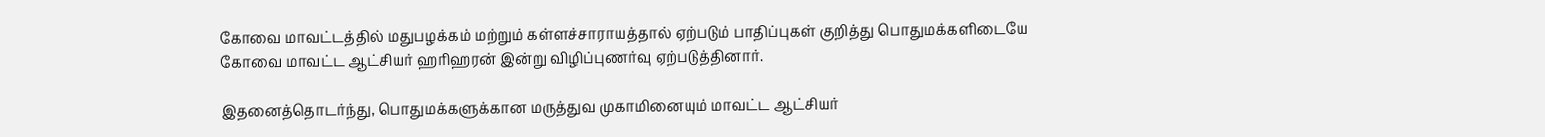கோவை மாவட்டத்தில் மதுபழக்கம் மற்றும் கள்ளச்சாராயத்தால் ஏற்படும் பாதிப்புகள் குறித்து பொதுமக்களிடையே கோவை மாவட்ட ஆட்சியர் ஹரிஹரன் இன்று விழிப்புணர்வு ஏற்படுத்தினார்.

இதனைத்தொடர்ந்து, பொதுமக்களுக்கான மருத்துவ முகாமினையும் மாவட்ட ஆட்சியர்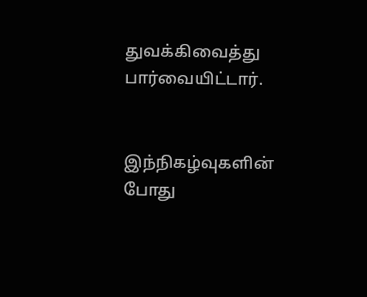துவக்கிவைத்து பார்வையிட்டார்.


இந்நிகழ்வுகளின் போது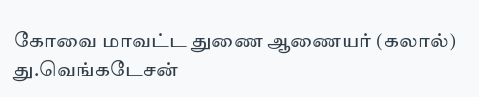கோவை மாவட்ட துணை ஆணையர் (கலால்) து.வெங்கடேசன்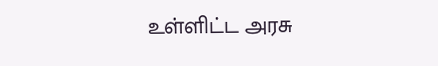உள்ளிட்ட அரசு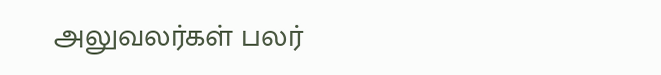அலுவலர்கள் பலர்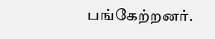பங்கேற்றனர்.